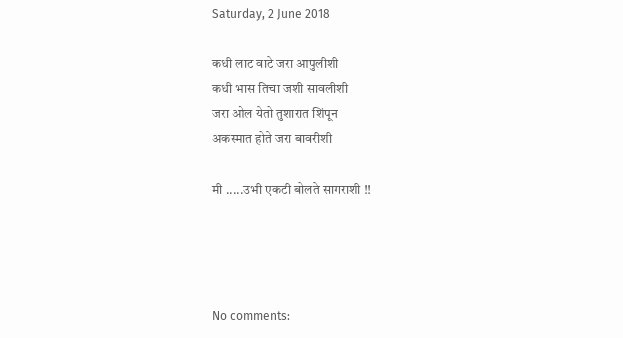Saturday, 2 June 2018

कधी लाट वाटे जरा आपुलीशी
कधी भास तिचा जशी सावलीशी
जरा ओल येतो तुशारात शिंपून
अकस्मात होते जरा बावरीशी

मी .....उभी एकटी बोलते सागराशी !!




No comments: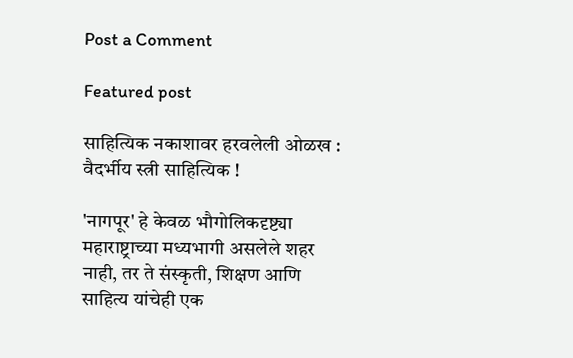Post a Comment

Featured post

साहित्यिक नकाशावर हरवलेली ओळख : वैदर्भीय स्त्री साहित्यिक !

'नागपूर' हे केवळ भौगोलिकदृष्ट्या महाराष्ट्राच्या मध्यभागी असलेले शहर नाही, तर ते संस्कृती, शिक्षण आणि साहित्य यांचेही एक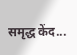समृद्ध केंद...